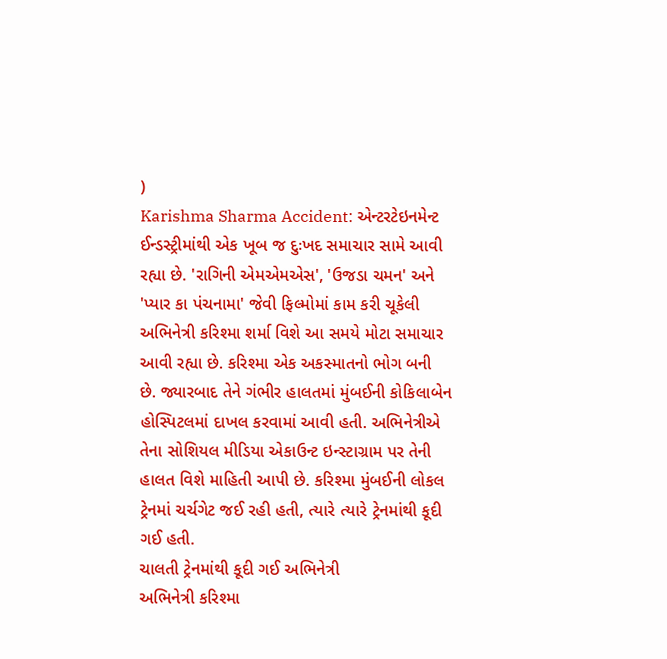)
Karishma Sharma Accident: એન્ટરટેઇનમેન્ટ ઈન્ડસ્ટ્રીમાંથી એક ખૂબ જ દુઃખદ સમાચાર સામે આવી રહ્યા છે. 'રાગિની એમએમએસ', 'ઉજડા ચમન' અને 'પ્યાર કા પંચનામા' જેવી ફિલ્મોમાં કામ કરી ચૂકેલી અભિનેત્રી કરિશ્મા શર્મા વિશે આ સમયે મોટા સમાચાર આવી રહ્યા છે. કરિશ્મા એક અકસ્માતનો ભોગ બની છે. જ્યારબાદ તેને ગંભીર હાલતમાં મુંબઈની કોકિલાબેન હોસ્પિટલમાં દાખલ કરવામાં આવી હતી. અભિનેત્રીએ તેના સોશિયલ મીડિયા એકાઉન્ટ ઇન્સ્ટાગ્રામ પર તેની હાલત વિશે માહિતી આપી છે. કરિશ્મા મુંબઈની લોકલ ટ્રેનમાં ચર્ચગેટ જઈ રહી હતી, ત્યારે ત્યારે ટ્રેનમાંથી કૂદી ગઈ હતી.
ચાલતી ટ્રેનમાંથી કૂદી ગઈ અભિનેત્રી
અભિનેત્રી કરિશ્મા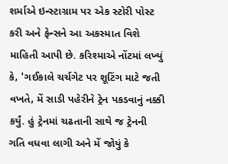શર્માએ ઇન્સ્ટાગ્રામ પર એક સ્ટોરી પોસ્ટ કરી અને ફેન્સને આ અકસ્માત વિશે માહિતી આપી છે. કરિશ્માએ નોંટમાં લખ્યું કે, 'ગઈકાલે ચર્ચગેટ પર શૂટિંગ માટે જતી વખતે, મેં સાડી પહેરીને ટ્રેન પકડવાનું નક્કી કર્યું. હું ટ્રેનમાં ચઢતાની સાથે જ ટ્રેનની ગતિ વધવા લાગી અને મેં જોયું કે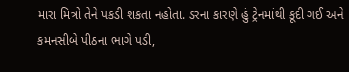મારા મિત્રો તેને પકડી શકતા નહોતા. ડરના કારણે હું ટ્રેનમાંથી કૂદી ગઈ અને કમનસીબે પીઠના ભાગે પડી,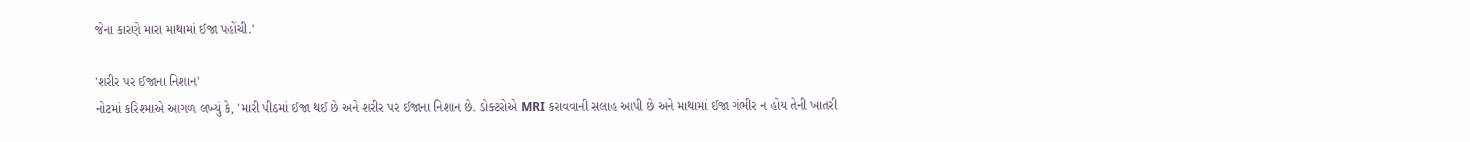જેના કારણે મારા માથામાં ઈજા પહોંચી.'

'શરીર પર ઈજાના નિશાન'
નોટમાં કરિશ્માએ આગળ લખ્યું કે, 'મારી પીઠમાં ઈજા થઈ છે અને શરીર પર ઈજાના નિશાન છે. ડોક્ટરોએ MRI કરાવવાની સલાહ આપી છે અને માથામાં ઈજા ગંભીર ન હોય તેની ખાતરી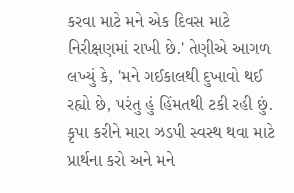કરવા માટે મને એક દિવસ માટે નિરીક્ષણમાં રાખી છે.' તેણીએ આગળ લખ્યું કે, 'મને ગઈકાલથી દુખાવો થઈ રહ્યો છે, પરંતુ હું હિંમતથી ટકી રહી છું. કૃપા કરીને મારા ઝડપી સ્વસ્થ થવા માટે પ્રાર્થના કરો અને મને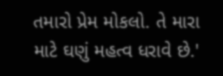તમારો પ્રેમ મોકલો. તે મારા માટે ઘણું મહત્વ ધરાવે છે.'